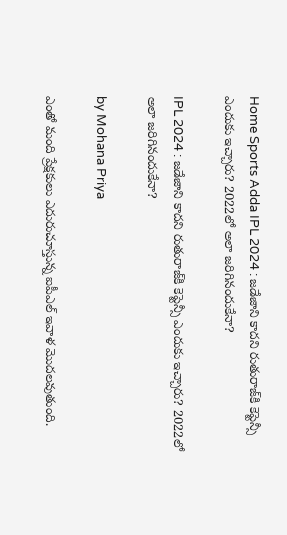Home Sports Adda IPL 2024 : జడేజాని కాదని రుతురాజ్‌కి కెప్టెన్సీ ఎందుకు ఇచ్చారు? 2022లో అలా జరిగినందుకేనా?

IPL 2024 : జడేజాని కాదని రుతురాజ్‌కి కెప్టెన్సీ ఎందుకు ఇచ్చారు? 2022లో అలా జరిగినందుకేనా?

by Mohana Priya

ఎంతో మంది ప్రేక్షకులు ఎదురుచూస్తున్న ఐపీఎల్ ఇవాళ మొదలవుతుంది.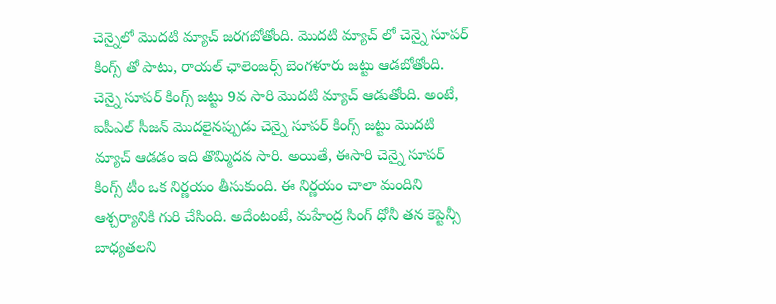చెన్నైలో మొదటి మ్యాచ్ జరగబోతోంది. మొదటి మ్యాచ్ లో చెన్నై సూపర్ కింగ్స్ తో పాటు, రాయల్ ఛాలెంజర్స్ బెంగళూరు జట్టు ఆడబోతోంది. చెన్నై సూపర్ కింగ్స్ జట్టు 9వ సారి మొదటి మ్యాచ్ ఆడుతోంది. అంటే, ఐపీఎల్ సీజన్ మొదలైనప్పుడు చెన్నై సూపర్ కింగ్స్ జట్టు మొదటి మ్యాచ్ ఆడడం ఇది తొమ్మిదవ సారి. అయితే, ఈసారి చెన్నై సూపర్ కింగ్స్ టీం ఒక నిర్ణయం తీసుకుంది. ఈ నిర్ణయం చాలా మందిని ఆశ్చర్యానికి గురి చేసింది. అదేంటంటే, మహేంద్ర సింగ్ ధోనీ తన కెప్టెన్సీ బాధ్యతలని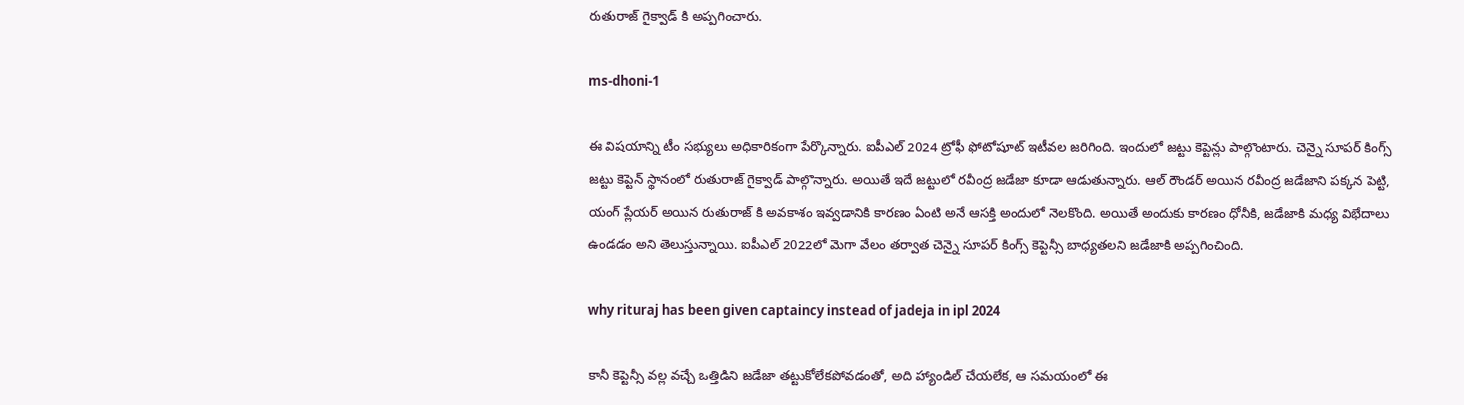రుతురాజ్ గైక్వాడ్ కి అప్పగించారు.

ms-dhoni-1

ఈ విషయాన్ని టీం సభ్యులు అధికారికంగా పేర్కొన్నారు. ఐపీఎల్ 2024 ట్రోఫీ ఫోటోషూట్ ఇటీవల జరిగింది. ఇందులో జట్టు కెప్టెన్లు పాల్గొంటారు. చెన్నై సూపర్ కింగ్స్ జట్టు కెప్టెన్ స్థానంలో రుతురాజ్ గైక్వాడ్ పాల్గొన్నారు. అయితే ఇదే జట్టులో రవీంద్ర జడేజా కూడా ఆడుతున్నారు. ఆల్ రౌండర్ అయిన రవీంద్ర జడేజాని పక్కన పెట్టి, యంగ్ ప్లేయర్ అయిన రుతురాజ్ కి అవకాశం ఇవ్వడానికి కారణం ఏంటి అనే ఆసక్తి అందులో నెలకొంది. అయితే అందుకు కారణం ధోనీకి, జడేజాకి మధ్య విభేదాలు ఉండడం అని తెలుస్తున్నాయి. ఐపీఎల్ 2022లో మెగా వేలం తర్వాత చెన్నై సూపర్ కింగ్స్ కెప్టెన్సీ బాధ్యతలని జడేజాకి అప్పగించింది.

why rituraj has been given captaincy instead of jadeja in ipl 2024

కానీ కెప్టెన్సీ వల్ల వచ్చే ఒత్తిడిని జడేజా తట్టుకోలేకపోవడంతో, అది హ్యాండిల్ చేయలేక, ఆ సమయంలో ఈ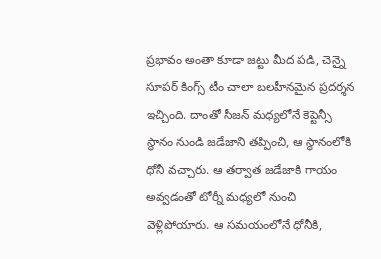ప్రభావం అంతా కూడా జట్టు మీద పడి, చెన్నై సూపర్ కింగ్స్ టీం చాలా బలహీనమైన ప్రదర్శన ఇచ్చింది. దాంతో సీజన్ మధ్యలోనే కెప్టెన్సీ స్థానం నుండి జడేజాని తప్పించి, ఆ స్థానంలోకి ధోనీ వచ్చారు. ఆ తర్వాత జడేజాకి గాయం అవ్వడంతో టోర్నీ మధ్యలో నుంచి వెళ్లిపోయారు. ఆ సమయంలోనే ధోనీకి,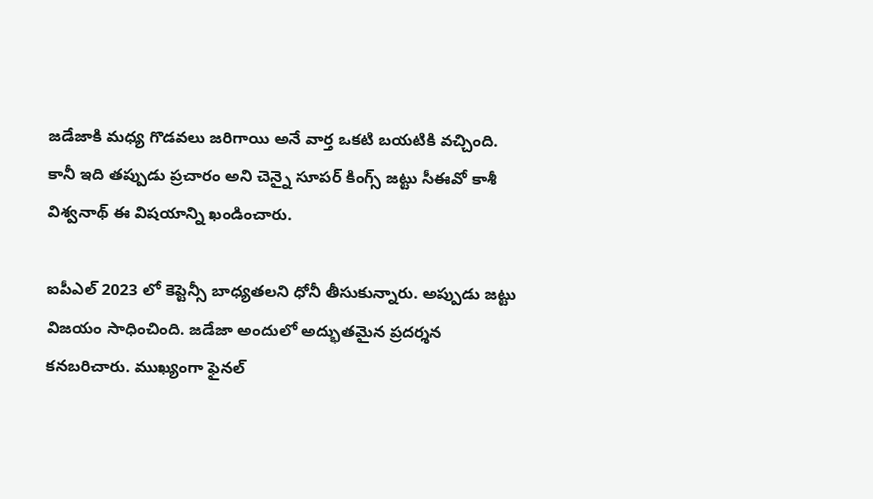జడేజాకి మధ్య గొడవలు జరిగాయి అనే వార్త ఒకటి బయటికి వచ్చింది. కానీ ఇది తప్పుడు ప్రచారం అని చెన్నై సూపర్ కింగ్స్ జట్టు సీఈవో కాశీ విశ్వనాథ్ ఈ విషయాన్ని ఖండించారు.

ఐపీఎల్ 2023 లో కెప్టెన్సీ బాధ్యతలని ధోనీ తీసుకున్నారు. అప్పుడు జట్టు విజయం సాధించింది. జడేజా అందులో అద్భుతమైన ప్రదర్శన కనబరిచారు. ముఖ్యంగా ఫైనల్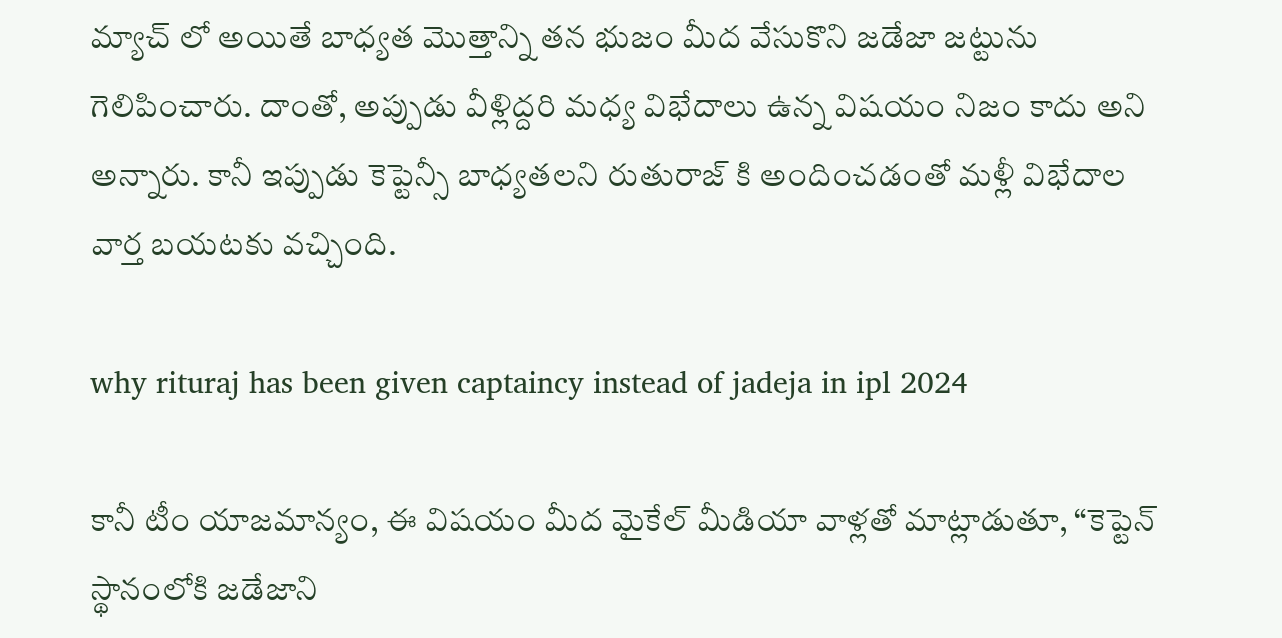మ్యాచ్ లో అయితే బాధ్యత మొత్తాన్ని తన భుజం మీద వేసుకొని జడేజా జట్టును గెలిపించారు. దాంతో, అప్పుడు వీళ్లిద్దరి మధ్య విభేదాలు ఉన్న విషయం నిజం కాదు అని అన్నారు. కానీ ఇప్పుడు కెప్టెన్సీ బాధ్యతలని రుతురాజ్ కి అందించడంతో మళ్లీ విభేదాల వార్త బయటకు వచ్చింది.

why rituraj has been given captaincy instead of jadeja in ipl 2024

కానీ టీం యాజమాన్యం, ఈ విషయం మీద మైకేల్ మీడియా వాళ్లతో మాట్లాడుతూ, “కెప్టెన్ స్థానంలోకి జడేజాని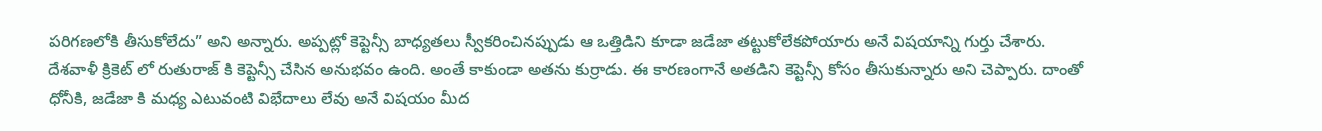పరిగణలోకి తీసుకోలేదు” అని అన్నారు. అప్పట్లో కెప్టెన్సీ బాధ్యతలు స్వీకరించినప్పుడు ఆ ఒత్తిడిని కూడా జడేజా తట్టుకోలేకపోయారు అనే విషయాన్ని గుర్తు చేశారు. దేశవాళీ క్రికెట్ లో రుతురాజ్ కి కెప్టెన్సీ చేసిన అనుభవం ఉంది. అంతే కాకుండా అతను కుర్రాడు. ఈ కారణంగానే అతడిని కెప్టెన్సీ కోసం తీసుకున్నారు అని చెప్పారు. దాంతో ధోనీకి, జడేజా కి మధ్య ఎటువంటి విభేదాలు లేవు అనే విషయం మీద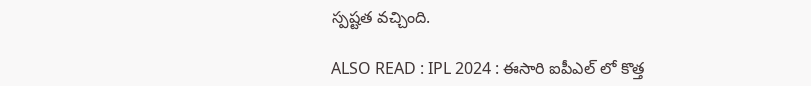స్పష్టత వచ్చింది.

ALSO READ : IPL 2024 : ఈసారి ఐపీఎల్ లో కొత్త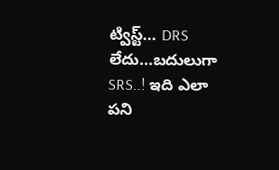ట్విస్ట్… DRS లేదు…బదులుగా SRS..! ఇది ఎలా పని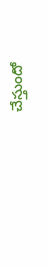చేస్తుందో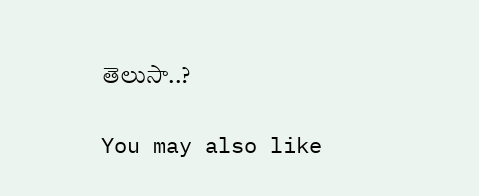తెలుసా..?

You may also like